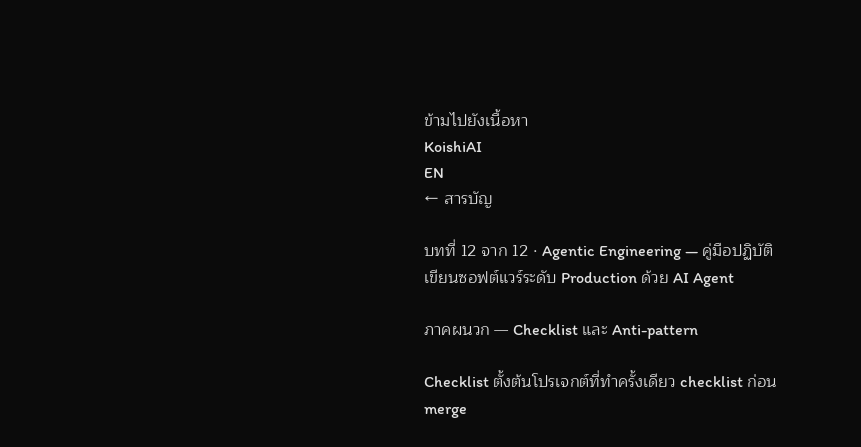ข้ามไปยังเนื้อหา
KoishiAI
EN
← สารบัญ

บทที่ 12 จาก 12 · Agentic Engineering — คู่มือปฏิบัติเขียนซอฟต์แวร์ระดับ Production ด้วย AI Agent

ภาคผนวก — Checklist และ Anti-pattern

Checklist ตั้งต้นโปรเจกต์ที่ทำครั้งเดียว checklist ก่อน merge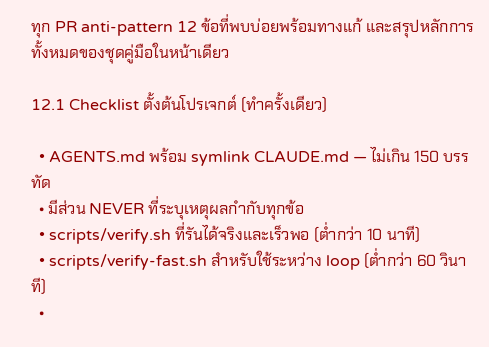ทุก PR anti-pattern 12 ข้อที่พบบ่อยพร้อมทางแก้ และสรุปหลักการทั้งหมดของชุดคู่มือในหน้าเดียว

12.1 Checklist ตั้งต้นโปรเจกต์ (ทำครั้งเดียว)

  • AGENTS.md พร้อม symlink CLAUDE.md — ไม่เกิน 150 บรรทัด
  • มีส่วน NEVER ที่ระบุเหตุผลกำกับทุกข้อ
  • scripts/verify.sh ที่รันได้จริงและเร็วพอ (ต่ำกว่า 10 นาที)
  • scripts/verify-fast.sh สำหรับใช้ระหว่าง loop (ต่ำกว่า 60 วินาที)
  •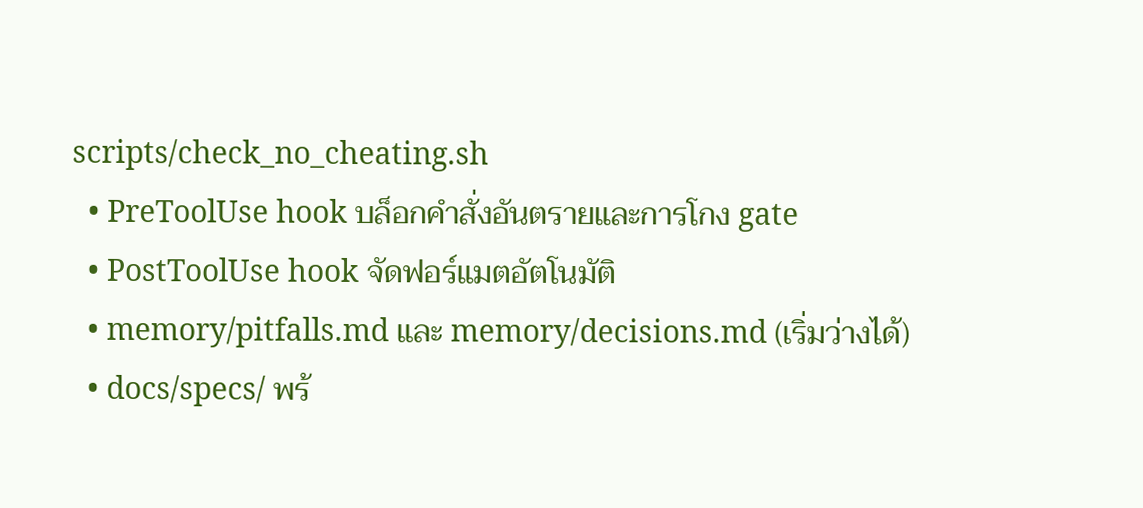scripts/check_no_cheating.sh
  • PreToolUse hook บล็อกคำสั่งอันตรายและการโกง gate
  • PostToolUse hook จัดฟอร์แมตอัตโนมัติ
  • memory/pitfalls.md และ memory/decisions.md (เริ่มว่างได้)
  • docs/specs/ พร้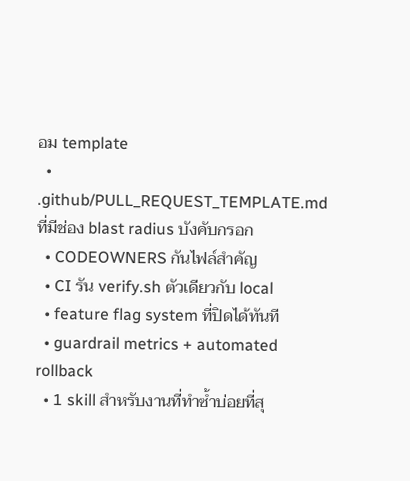อม template
  • .github/PULL_REQUEST_TEMPLATE.md ที่มีช่อง blast radius บังคับกรอก
  • CODEOWNERS กันไฟล์สำคัญ
  • CI รัน verify.sh ตัวเดียวกับ local
  • feature flag system ที่ปิดได้ทันที
  • guardrail metrics + automated rollback
  • 1 skill สำหรับงานที่ทำซ้ำบ่อยที่สุ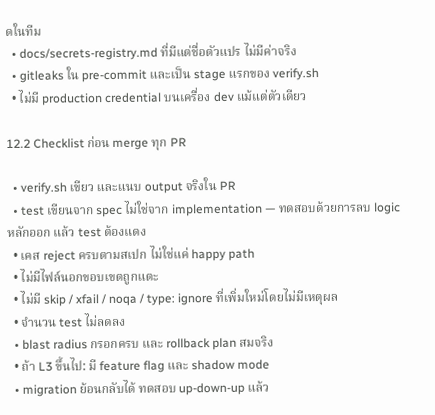ดในทีม
  • docs/secrets-registry.md ที่มีแต่ชื่อตัวแปร ไม่มีค่าจริง
  • gitleaks ใน pre-commit และเป็น stage แรกของ verify.sh
  • ไม่มี production credential บนเครื่อง dev แม้แต่ตัวเดียว

12.2 Checklist ก่อน merge ทุก PR

  • verify.sh เขียว และแนบ output จริงใน PR
  • test เขียนจาก spec ไม่ใช่จาก implementation — ทดสอบด้วยการลบ logic หลักออก แล้ว test ต้องแดง
  • เคส reject ครบตามสเปก ไม่ใช่แค่ happy path
  • ไม่มีไฟล์นอกขอบเขตถูกแตะ
  • ไม่มี skip / xfail / noqa / type: ignore ที่เพิ่มใหม่โดยไม่มีเหตุผล
  • จำนวน test ไม่ลดลง
  • blast radius กรอกครบ และ rollback plan สมจริง
  • ถ้า L3 ขึ้นไป: มี feature flag และ shadow mode
  • migration ย้อนกลับได้ ทดสอบ up-down-up แล้ว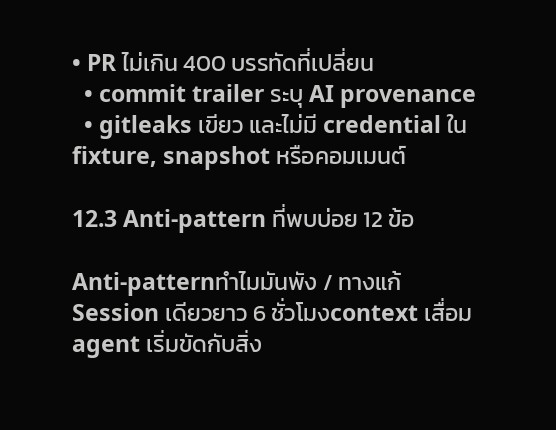• PR ไม่เกิน 400 บรรทัดที่เปลี่ยน
  • commit trailer ระบุ AI provenance
  • gitleaks เขียว และไม่มี credential ใน fixture, snapshot หรือคอมเมนต์

12.3 Anti-pattern ที่พบบ่อย 12 ข้อ

Anti-patternทำไมมันพัง / ทางแก้
Session เดียวยาว 6 ชั่วโมงcontext เสื่อม agent เริ่มขัดกับสิ่ง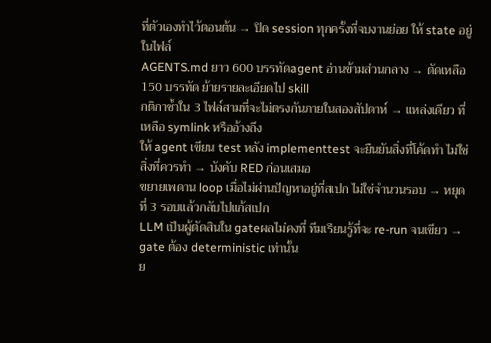ที่ตัวเองทำไว้ตอนต้น → ปิด session ทุกครั้งที่จบงานย่อย ให้ state อยู่ในไฟล์
AGENTS.md ยาว 600 บรรทัดagent อ่านข้ามส่วนกลาง → ตัดเหลือ 150 บรรทัด ย้ายรายละเอียดไป skill
กติกาซ้ำใน 3 ไฟล์สามที่จะไม่ตรงกันภายในสองสัปดาห์ → แหล่งเดียว ที่เหลือ symlink หรืออ้างถึง
ให้ agent เขียน test หลัง implementtest จะยืนยันสิ่งที่โค้ดทำ ไม่ใช่สิ่งที่ควรทำ → บังคับ RED ก่อนเสมอ
ขยายเพดาน loop เมื่อไม่ผ่านปัญหาอยู่ที่สเปก ไม่ใช่จำนวนรอบ → หยุดที่ 3 รอบแล้วกลับไปแก้สเปก
LLM เป็นผู้ตัดสินใน gateผลไม่คงที่ ทีมเรียนรู้ที่จะ re-run จนเขียว → gate ต้อง deterministic เท่านั้น
ย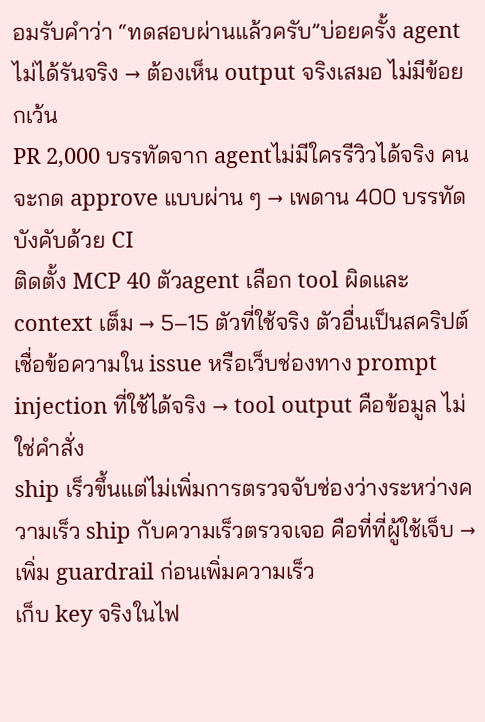อมรับคำว่า “ทดสอบผ่านแล้วครับ”บ่อยครั้ง agent ไม่ได้รันจริง → ต้องเห็น output จริงเสมอ ไม่มีข้อยกเว้น
PR 2,000 บรรทัดจาก agentไม่มีใครรีวิวได้จริง คนจะกด approve แบบผ่าน ๆ → เพดาน 400 บรรทัด บังคับด้วย CI
ติดตั้ง MCP 40 ตัวagent เลือก tool ผิดและ context เต็ม → 5–15 ตัวที่ใช้จริง ตัวอื่นเป็นสคริปต์
เชื่อข้อความใน issue หรือเว็บช่องทาง prompt injection ที่ใช้ได้จริง → tool output คือข้อมูล ไม่ใช่คำสั่ง
ship เร็วขึ้นแต่ไม่เพิ่มการตรวจจับช่องว่างระหว่างความเร็ว ship กับความเร็วตรวจเจอ คือที่ที่ผู้ใช้เจ็บ → เพิ่ม guardrail ก่อนเพิ่มความเร็ว
เก็บ key จริงในไฟ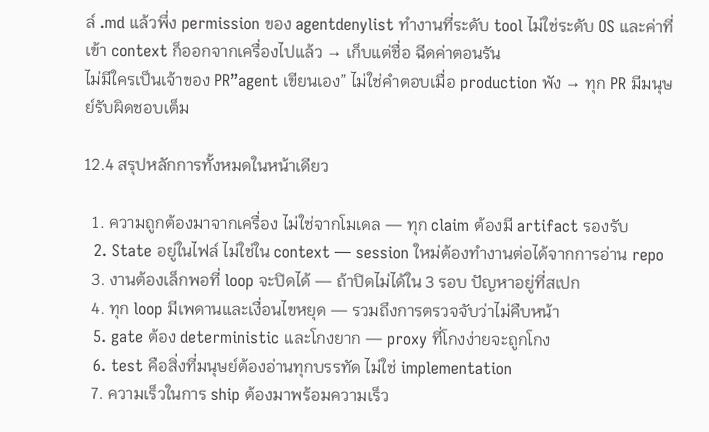ล์ .md แล้วพึ่ง permission ของ agentdenylist ทำงานที่ระดับ tool ไม่ใช่ระดับ OS และค่าที่เข้า context ก็ออกจากเครื่องไปแล้ว → เก็บแต่ชื่อ ฉีดค่าตอนรัน
ไม่มีใครเป็นเจ้าของ PR”agent เขียนเอง” ไม่ใช่คำตอบเมื่อ production พัง → ทุก PR มีมนุษย์รับผิดชอบเต็ม

12.4 สรุปหลักการทั้งหมดในหน้าเดียว

  1. ความถูกต้องมาจากเครื่อง ไม่ใช่จากโมเดล — ทุก claim ต้องมี artifact รองรับ
  2. State อยู่ในไฟล์ ไม่ใช่ใน context — session ใหม่ต้องทำงานต่อได้จากการอ่าน repo
  3. งานต้องเล็กพอที่ loop จะปิดได้ — ถ้าปิดไม่ได้ใน 3 รอบ ปัญหาอยู่ที่สเปก
  4. ทุก loop มีเพดานและเงื่อนไขหยุด — รวมถึงการตรวจจับว่าไม่คืบหน้า
  5. gate ต้อง deterministic และโกงยาก — proxy ที่โกงง่ายจะถูกโกง
  6. test คือสิ่งที่มนุษย์ต้องอ่านทุกบรรทัด ไม่ใช่ implementation
  7. ความเร็วในการ ship ต้องมาพร้อมความเร็ว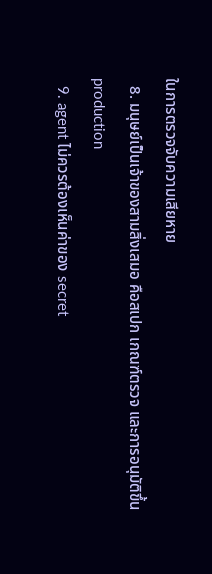ในการตรวจจับความเสียหาย
  8. มนุษย์เป็นเจ้าของสามสิ่งเสมอ คือสเปก เกณฑ์ตรวจ และการอนุมัติขึ้น production
  9. agent ไม่ควรต้องเห็นค่าของ secret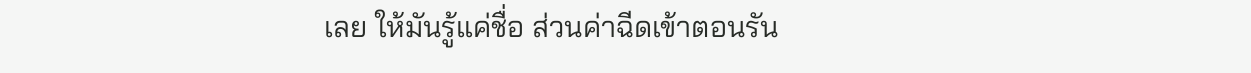เลย ให้มันรู้แค่ชื่อ ส่วนค่าฉีดเข้าตอนรัน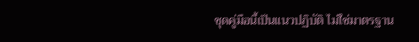ชุดคู่มือนี้เป็นแนวปฏิบัติ ไม่ใช่มาตรฐาน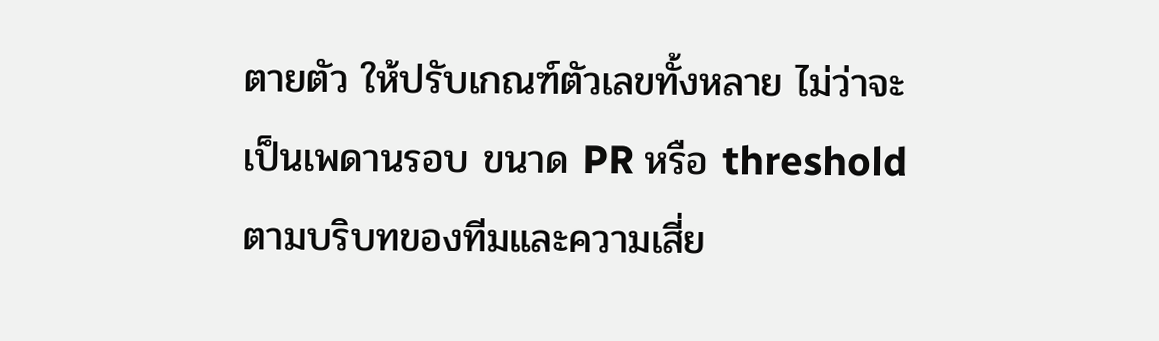ตายตัว ให้ปรับเกณฑ์ตัวเลขทั้งหลาย ไม่ว่าจะเป็นเพดานรอบ ขนาด PR หรือ threshold ตามบริบทของทีมและความเสี่ย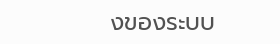งของระบบ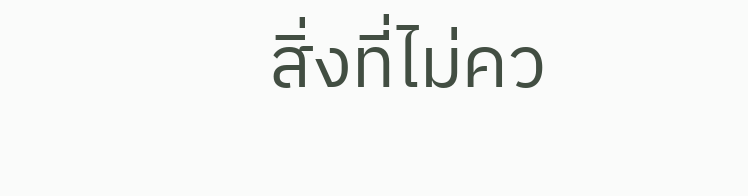สิ่งที่ไม่คว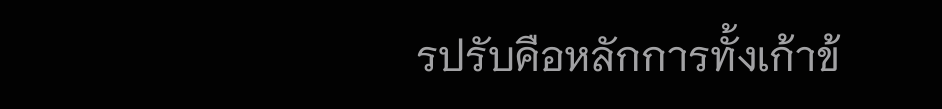รปรับคือหลักการทั้งเก้าข้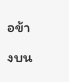อข้างบน